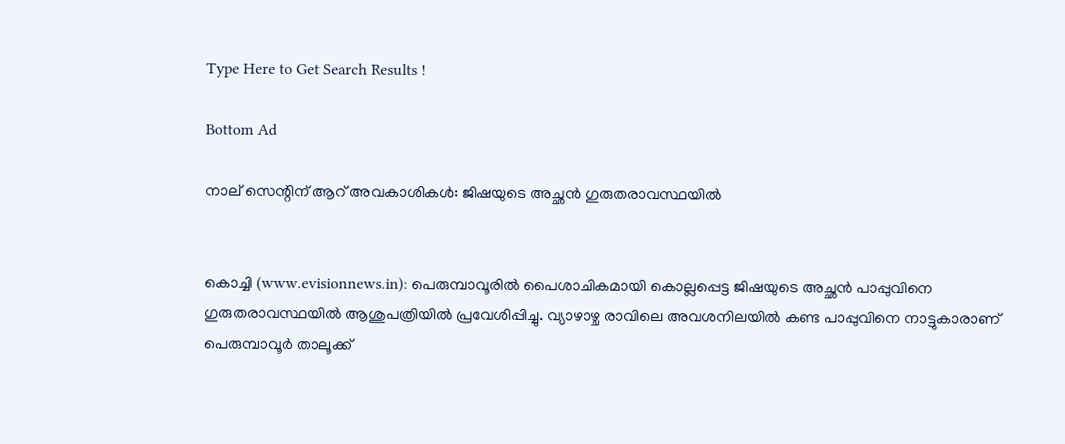Type Here to Get Search Results !

Bottom Ad

നാല് സെന്റിന് ആറ് അവകാശികള്‍: ജിഷയുടെ അച്ഛന്‍ ഗുരുതരാവസ്ഥയില്‍


കൊച്ചി (www.evisionnews.in): പെരുമ്പാവൂരില്‍ പൈശാചികമായി കൊല്ലപ്പെട്ട ജിഷയുടെ അച്ഛന്‍ പാപ്പുവിനെ ഗുരുതരാവസ്ഥയില്‍ ആശുപത്രിയില്‍ പ്രവേശിപ്പിച്ചു. വ്യാഴാഴ്ച രാവിലെ അവശനിലയില്‍ കണ്ട പാപ്പുവിനെ നാട്ടുകാരാണ് പെരുമ്പാവൂര്‍ താലൂക്ക്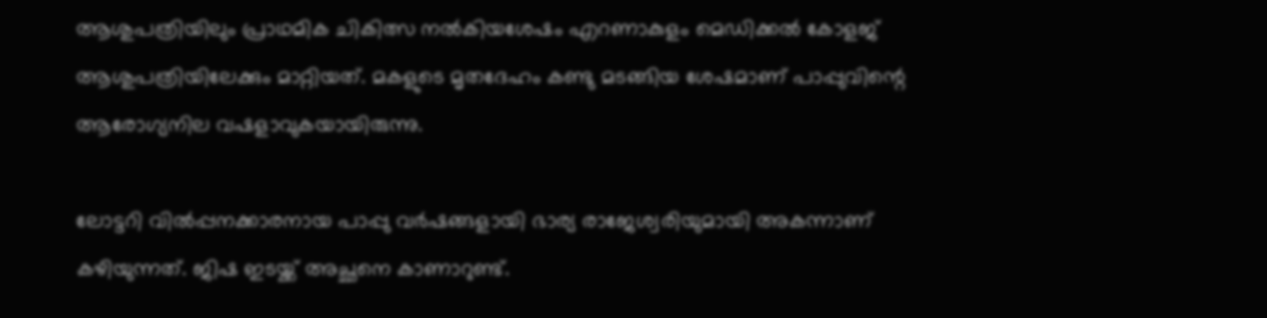ആശുപത്രിയിലും പ്രാഥമിക ചികിത്സ നല്‍കിയശേഷം എറണാകുളം മെഡിക്കല്‍ കോളജ് ആശുപത്രിയിലേക്കും മാറ്റിയത്. മകളുടെ മൃതദേഹം കണ്ടു മടങ്ങിയ ശേഷമാണ് പാപ്പുവിന്റെ ആരോഗ്യനില വഷളാവുകയായിരുന്നു.

ലോട്ടറി വില്‍പ്പനക്കാരനായ പാപ്പു വര്‍ഷങ്ങളായി ഭാര്യ രാജേശ്വരിയുമായി അകന്നാണ് കഴിയുന്നത്. ജിഷ ഇടയ്ക്ക് അച്ഛനെ കാണാറുണ്ട്.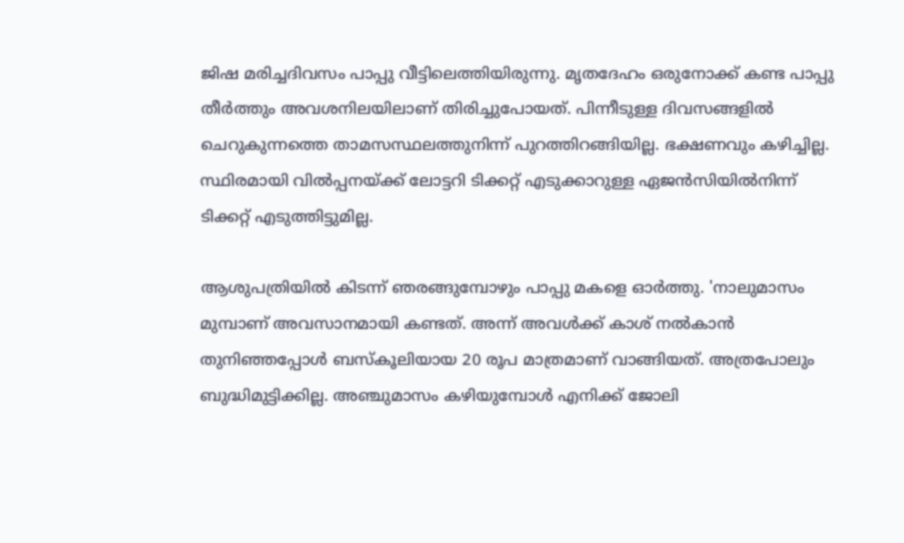ജിഷ മരിച്ചദിവസം പാപ്പു വീട്ടിലെത്തിയിരുന്നു. മൃതദേഹം ഒരുനോക്ക് കണ്ട പാപ്പു തീര്‍ത്തും അവശനിലയിലാണ് തിരിച്ചുപോയത്. പിന്നീടുള്ള ദിവസങ്ങളില്‍ ചെറുകുന്നത്തെ താമസസ്ഥലത്തുനിന്ന് പുറത്തിറങ്ങിയില്ല. ഭക്ഷണവും കഴിച്ചില്ല. സ്ഥിരമായി വില്‍പ്പനയ്ക്ക് ലോട്ടറി ടിക്കറ്റ് എടുക്കാറുള്ള ഏജന്‍സിയില്‍നിന്ന് ടിക്കറ്റ് എടുത്തിട്ടുമില്ല.

ആശുപത്രിയില്‍ കിടന്ന് ഞരങ്ങുമ്പോഴും പാപ്പു മകളെ ഓര്‍ത്തു. 'നാലുമാസം മുമ്പാണ് അവസാനമായി കണ്ടത്. അന്ന് അവള്‍ക്ക് കാശ് നല്‍കാന്‍ തുനിഞ്ഞപ്പോള്‍ ബസ്‌കൂലിയായ 20 രൂപ മാത്രമാണ് വാങ്ങിയത്. അത്രപോലും ബുദ്ധിമുട്ടിക്കില്ല. അഞ്ചുമാസം കഴിയുമ്പോള്‍ എനിക്ക് ജോലി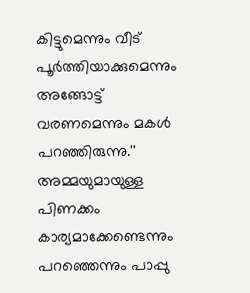കിട്ടുമെന്നും വീട് പൂര്‍ത്തിയാക്കുമെന്നും അങ്ങോട്ട് വരണമെന്നും മകള്‍ പറഞ്ഞിരുന്നു.'' അമ്മയുമായുള്ള പിണക്കം കാര്യമാക്കേണ്ടെന്നും പറഞ്ഞെന്നും പാപ്പു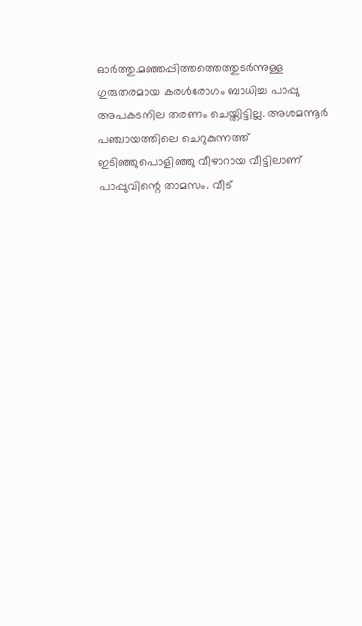ഓര്‍ത്തു.മഞ്ഞപ്പിത്തത്തെത്തുടര്‍ന്നുള്ള ഗുരുതരമായ കരള്‍രോഗം ബാധിച്ച പാപ്പു അപകടനില തരണം ചെയ്തിട്ടില്ല. അശമന്നൂര്‍ പഞ്ചായത്തിലെ ചെറുകുന്നത്ത് ഇടിഞ്ഞുപൊളിഞ്ഞു വീഴാറായ വീട്ടിലാണ് പാപ്പുവിന്റെ താമസം. വീട്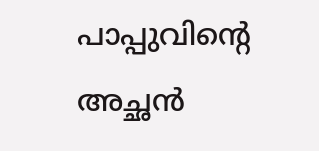പാപ്പുവിന്റെ അച്ഛന്‍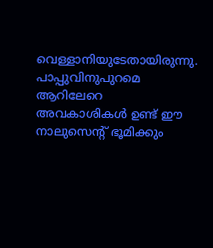വെള്ളാനിയുടേതായിരുന്നു. പാപ്പുവിനുപുറമെ ആറിലേറെ അവകാശികള്‍ ഉണ്ട് ഈ നാലുസെന്റ് ഭൂമിക്കും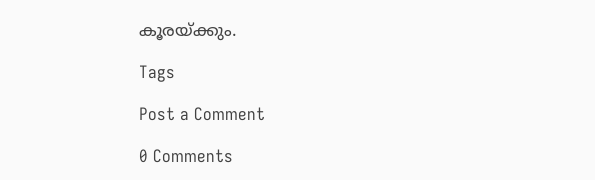കൂരയ്ക്കും.

Tags

Post a Comment

0 Comments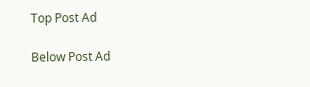Top Post Ad

Below Post Ad